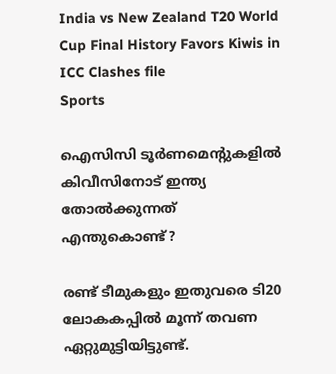India vs New Zealand T20 World Cup Final History Favors Kiwis in ICC Clashes file
Sports

ഐസിസി ടൂർണമെന്റുകളിൽ കിവീസിനോട് ഇന്ത്യ തോൽക്കുന്നത് എന്തുകൊണ്ട്?

രണ്ട് ടീമുകളും ഇതുവരെ ടി20 ലോകകപ്പിൽ മൂന്ന് തവണ ഏറ്റുമുട്ടിയിട്ടുണ്ട്.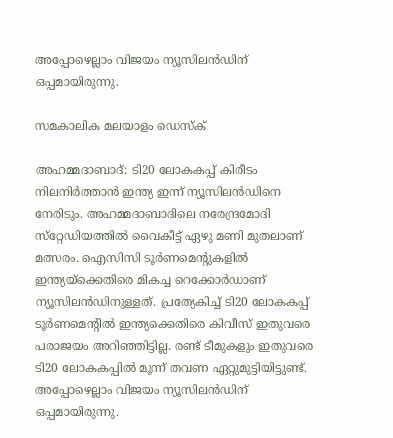അപ്പോഴെല്ലാം വിജയം ന്യൂസിലൻഡിന് ഒപ്പമായിരുന്നു.

സമകാലിക മലയാളം ഡെസ്ക്

അഹമ്മദാബാദ്: ടി20 ലോകകപ്പ് കിരീടം നിലനിർത്താൻ ഇന്ത്യ ഇന്ന് ന്യൂസിലന്‍ഡിനെ നേരിടും. അഹമ്മദാബാദിലെ നരേന്ദ്രമോദി സ്‌റ്റേഡിയത്തില്‍ വൈകീട്ട് ഏഴു മണി മുതലാണ് മത്സരം. ഐസിസി ടൂർണമെന്റുകളിൽ ഇന്ത്യയ്‌ക്കെതിരെ മികച്ച റെക്കോർഡാണ് ന്യൂസിലൻഡിനുള്ളത്. പ്രത്യേകിച്ച് ടി20 ലോകകപ്പ് ടൂർണമെന്റിൽ ഇന്ത്യക്കെതിരെ കിവീസ് ഇതുവരെ പരാജയം അറിഞ്ഞിട്ടില്ല. രണ്ട് ടീമുകളും ഇതുവരെ ടി20 ലോകകപ്പിൽ മൂന്ന് തവണ ഏറ്റുമുട്ടിയിട്ടുണ്ട്. അപ്പോഴെല്ലാം വിജയം ന്യൂസിലൻഡിന് ഒപ്പമായിരുന്നു.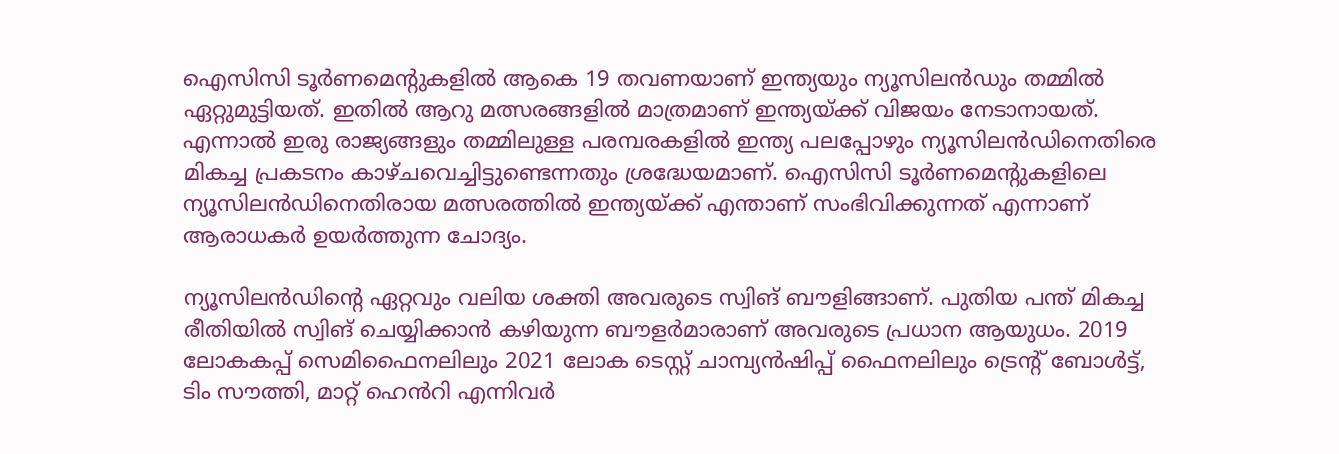ഐസിസി ടൂർണമെന്റുകളിൽ ആകെ 19 തവണയാണ് ഇന്ത്യയും ന്യൂസിലൻഡും തമ്മിൽ ഏറ്റുമുട്ടിയത്. ഇതിൽ ആറു മത്സരങ്ങളിൽ മാത്രമാണ് ഇന്ത്യയ്ക്ക് വിജയം നേടാനായത്. എന്നാൽ ഇരു രാജ്യങ്ങളും തമ്മിലുള്ള പരമ്പരകളിൽ ഇന്ത്യ പലപ്പോഴും ന്യൂസിലൻഡിനെതിരെ മികച്ച പ്രകടനം കാഴ്ചവെച്ചിട്ടുണ്ടെന്നതും ശ്രദ്ധേയമാണ്. ഐസിസി ടൂർണമെന്റുകളിലെ ന്യൂസിലന്‍ഡിനെതിരായ മത്സരത്തിൽ ഇന്ത്യയ്ക്ക് എന്താണ് സംഭിവിക്കുന്നത് എന്നാണ് ആരാധകർ ഉയർത്തുന്ന ചോദ്യം.

ന്യൂസിലൻഡിന്റെ ഏറ്റവും വലിയ ശക്തി അവരുടെ സ്വിങ് ബൗളിങ്ങാണ്. പുതിയ പന്ത് മികച്ച രീതിയിൽ സ്വിങ് ചെയ്യിക്കാൻ കഴിയുന്ന ബൗളർമാരാണ് അവരുടെ പ്രധാന ആയുധം. 2019 ലോകകപ്പ് സെമിഫൈനലിലും 2021 ലോക ടെസ്റ്റ് ചാമ്പ്യൻഷിപ്പ് ഫൈനലിലും ട്രെന്റ് ബോൾട്ട്, ടിം സൗത്തി, മാറ്റ് ഹെൻറി എന്നിവർ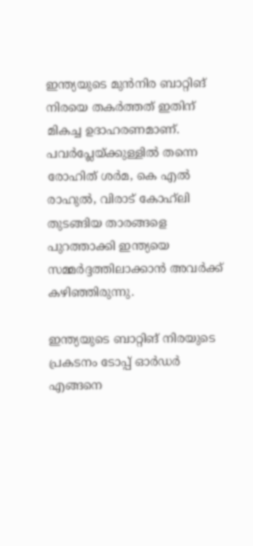ഇന്ത്യയുടെ മുൻനിര ബാറ്റിങ് നിരയെ തകർത്തത് ഇതിന് മികച്ച ഉദാഹരണമാണ്. പവർപ്ലേയ്ക്കുള്ളിൽ തന്നെ രോഹിത് ശർമ, കെ എൽ രാഹുൽ, വിരാട് കോഹ്‌ലി തുടങ്ങിയ താരങ്ങളെ പുറത്താക്കി ഇന്ത്യയെ സമ്മർദ്ദത്തിലാക്കാൻ അവർക്ക് കഴിഞ്ഞിരുന്നു.

ഇന്ത്യയുടെ ബാറ്റിങ് നിരയുടെ പ്രകടനം ടോപ്പ് ഓർഡർ എങ്ങനെ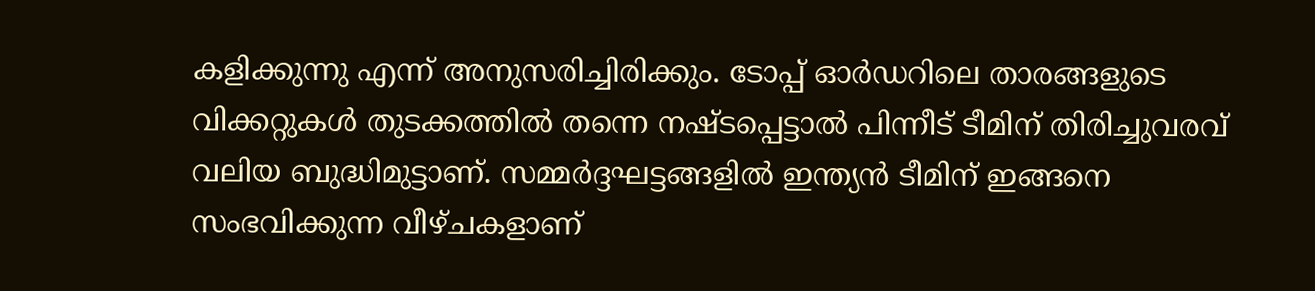കളിക്കുന്നു എന്ന് അനുസരിച്ചിരിക്കും. ടോപ്പ് ഓർഡറിലെ താരങ്ങളുടെ വിക്കറ്റുകൾ തുടക്കത്തിൽ തന്നെ നഷ്ടപ്പെട്ടാൽ പിന്നീട് ടീമിന് തിരിച്ചുവരവ് വലിയ ബുദ്ധിമുട്ടാണ്. സമ്മർദ്ദഘട്ടങ്ങളിൽ ഇന്ത്യൻ ടീമിന് ഇങ്ങനെ സംഭവിക്കുന്ന വീഴ്ചകളാണ്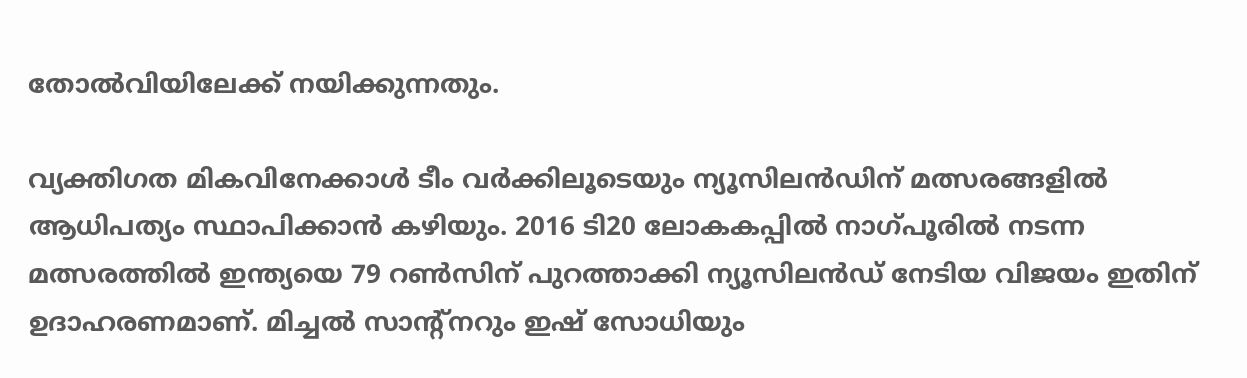തോൽവിയിലേക്ക് നയിക്കുന്നതും.

വ്യക്തിഗത മികവിനേക്കാൾ ടീം വർക്കിലൂടെയും ന്യൂസിലൻഡിന് മത്സരങ്ങളിൽ ആധിപത്യം സ്ഥാപിക്കാൻ കഴിയും. 2016 ടി20 ലോകകപ്പിൽ നാഗ്പൂരിൽ നടന്ന മത്സരത്തിൽ ഇന്ത്യയെ 79 റൺസിന് പുറത്താക്കി ന്യൂസിലൻഡ് നേടിയ വിജയം ഇതിന് ഉദാഹരണമാണ്. മിച്ചൽ സാന്റ്നറും ഇഷ് സോധിയും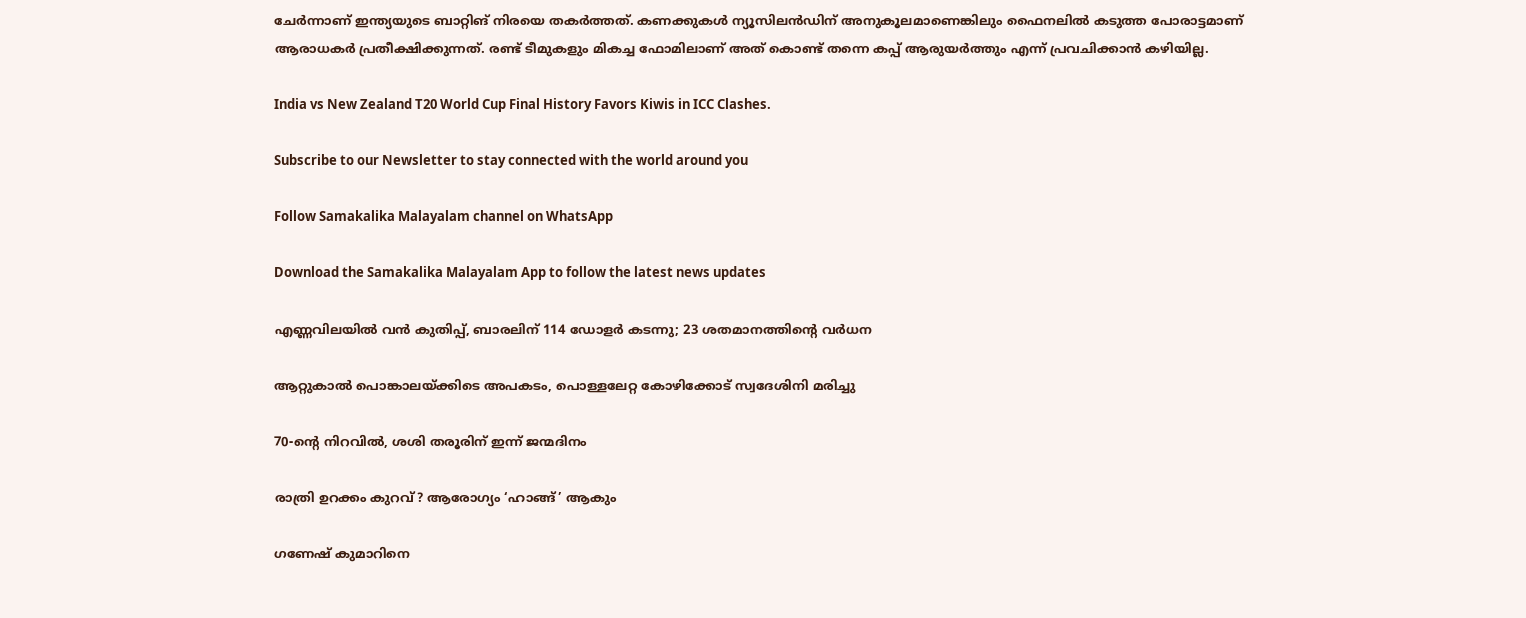ചേർന്നാണ് ഇന്ത്യയുടെ ബാറ്റിങ് നിരയെ തകർത്തത്. കണക്കുകൾ ന്യൂസിലൻഡിന് അനുകൂലമാണെങ്കിലും ഫൈനലിൽ കടുത്ത പോരാട്ടമാണ് ആരാധകർ പ്രതീക്ഷിക്കുന്നത്. രണ്ട് ടീമുകളും മികച്ച ഫോമിലാണ് അത് കൊണ്ട് തന്നെ കപ്പ് ആരുയർത്തും എന്ന് പ്രവചിക്കാൻ കഴിയില്ല.

India vs New Zealand T20 World Cup Final History Favors Kiwis in ICC Clashes.

Subscribe to our Newsletter to stay connected with the world around you

Follow Samakalika Malayalam channel on WhatsApp

Download the Samakalika Malayalam App to follow the latest news updates

എണ്ണവിലയില്‍ വന്‍ കുതിപ്പ്, ബാരലിന് 114 ഡോളര്‍ കടന്നു; 23 ശതമാനത്തിന്റെ വര്‍ധന

ആറ്റുകാല്‍ പൊങ്കാലയ്ക്കിടെ അപകടം, പൊള്ളലേറ്റ കോഴിക്കോട് സ്വദേശിനി മരിച്ചു

70-ന്റെ നിറവില്‍, ശശി തരൂരിന് ഇന്ന് ജന്മദിനം

രാത്രി ഉറക്കം കുറവ്? ആരോഗ്യം ‘ഹാങ്ങ്’ ആകും

ഗണേഷ് കുമാറിനെ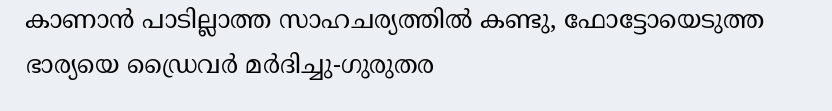കാണാന്‍ പാടില്ലാത്ത സാഹചര്യത്തില്‍ കണ്ടു, ഫോട്ടോയെടുത്ത ഭാര്യയെ ഡ്രൈവര്‍ മര്‍ദിച്ചു-ഗുരുതര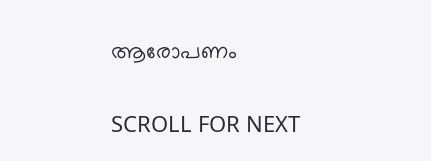ആരോപണം

SCROLL FOR NEXT